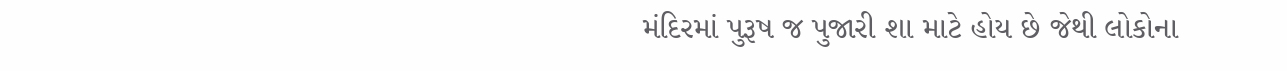મંદિરમાં પુરૂષ જ પુજારી શા માટે હોય છે જેથી લોકોના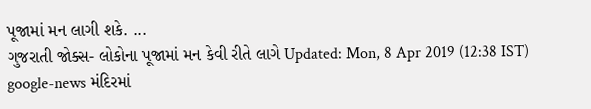પૂજામાં મન લાગી શકે. ...
ગુજરાતી જોક્સ- લોકોના પૂજામાં મન કેવી રીતે લાગે Updated: Mon, 8 Apr 2019 (12:38 IST) google-news મંદિરમાં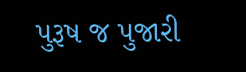પુરૂષ જ પુજારી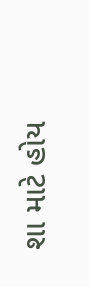શા માટે હોય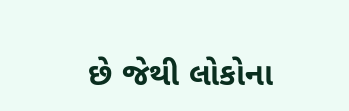છે જેથી લોકોના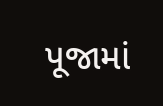પૂજામાં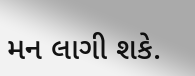મન લાગી શકે.